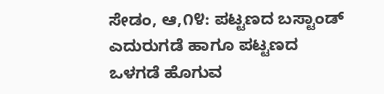ಸೇಡಂ, ಆ,೧೪: ಪಟ್ಟಣದ ಬಸ್ಟಾಂಡ್ ಎದುರುಗಡೆ ಹಾಗೂ ಪಟ್ಟಣದ ಒಳಗಡೆ ಹೊಗುವ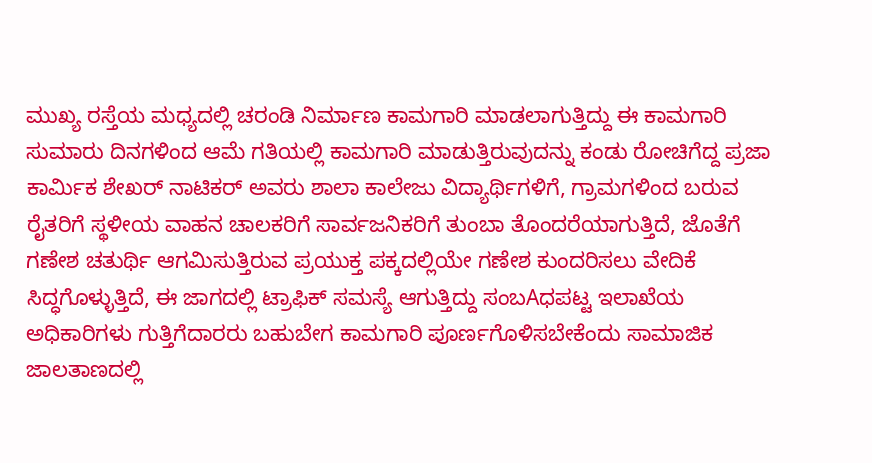ಮುಖ್ಯ ರಸ್ತೆಯ ಮಧ್ಯದಲ್ಲಿ ಚರಂಡಿ ನಿರ್ಮಾಣ ಕಾಮಗಾರಿ ಮಾಡಲಾಗುತ್ತಿದ್ದು ಈ ಕಾಮಗಾರಿ ಸುಮಾರು ದಿನಗಳಿಂದ ಆಮೆ ಗತಿಯಲ್ಲಿ ಕಾಮಗಾರಿ ಮಾಡುತ್ತಿರುವುದನ್ನು ಕಂಡು ರೋಚಿಗೆದ್ದ ಪ್ರಜಾ ಕಾರ್ಮಿಕ ಶೇಖರ್ ನಾಟಿಕರ್ ಅವರು ಶಾಲಾ ಕಾಲೇಜು ವಿದ್ಯಾರ್ಥಿಗಳಿಗೆ, ಗ್ರಾಮಗಳಿಂದ ಬರುವ ರೈತರಿಗೆ ಸ್ಥಳೀಯ ವಾಹನ ಚಾಲಕರಿಗೆ ಸಾರ್ವಜನಿಕರಿಗೆ ತುಂಬಾ ತೊಂದರೆಯಾಗುತ್ತಿದೆ, ಜೊತೆಗೆ ಗಣೇಶ ಚತುರ್ಥಿ ಆಗಮಿಸುತ್ತಿರುವ ಪ್ರಯುಕ್ತ ಪಕ್ಕದಲ್ಲಿಯೇ ಗಣೇಶ ಕುಂದರಿಸಲು ವೇದಿಕೆ ಸಿದ್ಧಗೊಳ್ಳುತ್ತಿದೆ, ಈ ಜಾಗದಲ್ಲಿ ಟ್ರಾಫಿಕ್ ಸಮಸ್ಯೆ ಆಗುತ್ತಿದ್ದು ಸಂಬAಧಪಟ್ಟ ಇಲಾಖೆಯ ಅಧಿಕಾರಿಗಳು ಗುತ್ತಿಗೆದಾರರು ಬಹುಬೇಗ ಕಾಮಗಾರಿ ಪೂರ್ಣಗೊಳಿಸಬೇಕೆಂದು ಸಾಮಾಜಿಕ ಜಾಲತಾಣದಲ್ಲಿ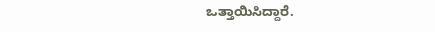ಒತ್ತಾಯಿಸಿದ್ದಾರೆ.